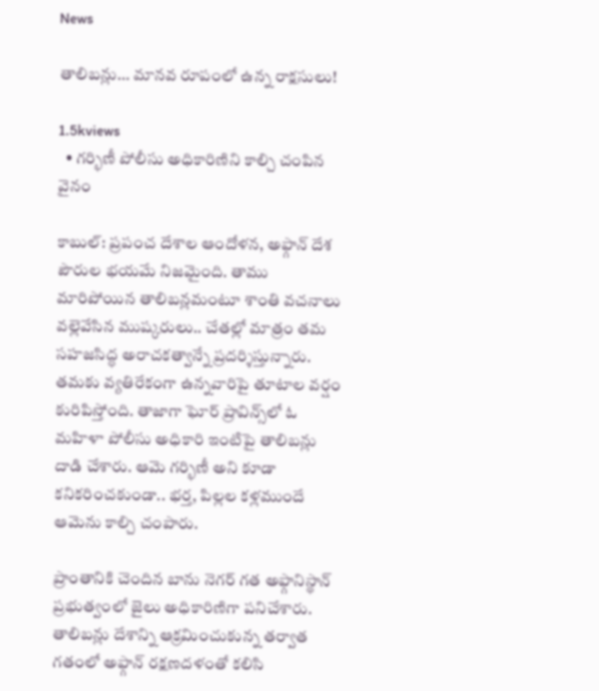News

తాలిబన్లు… మానవ రూపంలో ఉన్న రాక్షసులు!

1.5kviews
  • గర్భిణీ పోలీసు అధికారిణిని కాల్చి చంపిన వైనం

కాబుల్‌: ప్రపంచ దేశాల ఆందోళన, అఫ్గాన్‌ దేశ పౌరుల భయమే నిజమైంది. తాము మారిపోయిన తాలిబన్లమంటూ శాంతి వచనాలు వల్లెవేసిన ముష్కరులు.. చేతల్లో మాత్రం తమ సహజసిద్ధ అరాచకత్వాన్నే ప్రదర్శిస్తున్నారు. తమకు వ్యతిరేకంగా ఉన్నవారిపై తూటాల వర్షం కురిపిస్తోంది. తాజాగా ఘోర్‌ ప్రావిన్స్‌లో ఓ మహిళా పోలీసు అధికారి ఇంటిపై తాలిబన్లు దాడి చేశారు. ఆమె గర్భిణీ అని కూడా కనికరించకుండా.. భర్త, పిల్లల కళ్లముందే ఆమెను కాల్చి చంపారు.

ప్రాంతానికి చెందిన బాను నెగర్‌ గత అఫ్గానిస్థాన్‌ ప్రభుత్వంలో జైలు అధికారిణిగా పనిచేశారు. తాలిబన్లు దేశాన్ని ఆక్రమించుకున్న తర్వాత గతంలో అఫ్గాన్‌ రక్షణదళంతో కలిసి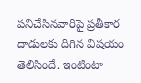పనిచేసినవారిపై ప్రతీకార దాడులకు దిగిన విషయం తెలిసిందే. ఇంటింటా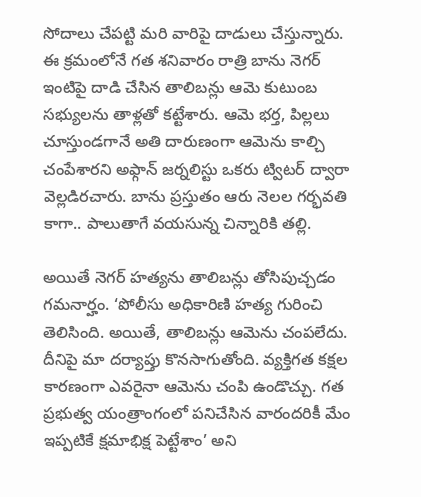సోదాలు చేపట్టి మరి వారిపై దాడులు చేస్తున్నారు. ఈ క్రమంలోనే గత శనివారం రాత్రి బాను నెగర్‌ ఇంటిపై దాడి చేసిన తాలిబన్లు ఆమె కుటుంబ సభ్యులను తాళ్లతో కట్టేశారు. ఆమె భర్త, పిల్లలు చూస్తుండగానే అతి దారుణంగా ఆమెను కాల్చి చంపేశారని అఫ్గాన్‌ జర్నలిస్టు ఒకరు ట్విటర్‌ ద్వారా వెల్లడిరచారు. బాను ప్రస్తుతం ఆరు నెలల గర్భవతి కాగా.. పాలుతాగే వయసున్న చిన్నారికి తల్లి.

అయితే నెగర్‌ హత్యను తాలిబన్లు తోసిపుచ్చడం గమనార్హం. ‘పోలీసు అధికారిణి హత్య గురించి తెలిసింది. అయితే, తాలిబన్లు ఆమెను చంపలేదు. దీనిపై మా దర్యాప్తు కొనసాగుతోంది. వ్యక్తిగత కక్షల కారణంగా ఎవరైనా ఆమెను చంపి ఉండొచ్చు. గత ప్రభుత్వ యంత్రాంగంలో పనిచేసిన వారందరికీ మేం ఇప్పటికే క్షమాభిక్ష పెట్టేశాం’ అని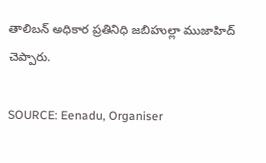తాలిబన్‌ అధికార ప్రతినిధి జబిహుల్లా ముజాహిద్‌ చెప్పారు.

SOURCE: Eenadu, Organiser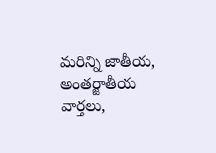మరిన్ని జాతీయ, అంతర్జాతీయ వార్తలు,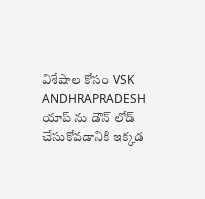విశేషాల కోసం VSK ANDHRAPRADESH యాప్ ను డౌన్ లోడ్ చేసుకోవడానికి ఇక్కడ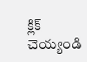క్లిక్ చెయ్యండి